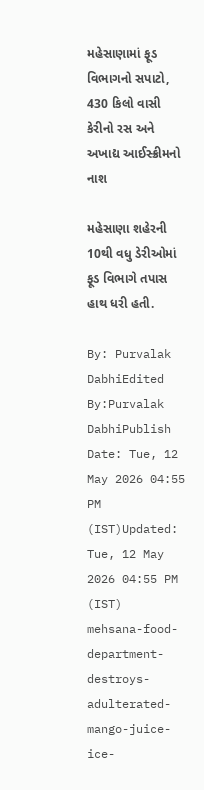મહેસાણામાં ફૂડ વિભાગનો સપાટો, 430 કિલો વાસી કેરીનો રસ અને અખાદ્ય આઈસ્ક્રીમનો નાશ

મહેસાણા શહેરની 10થી વધુ ડેરીઓમાં ફૂડ વિભાગે તપાસ હાથ ધરી હતી.

By: Purvalak DabhiEdited By:Purvalak DabhiPublish Date: Tue, 12 May 2026 04:55 PM (IST)Updated: Tue, 12 May 2026 04:55 PM (IST)
mehsana-food-department-destroys-adulterated-mango-juice-ice-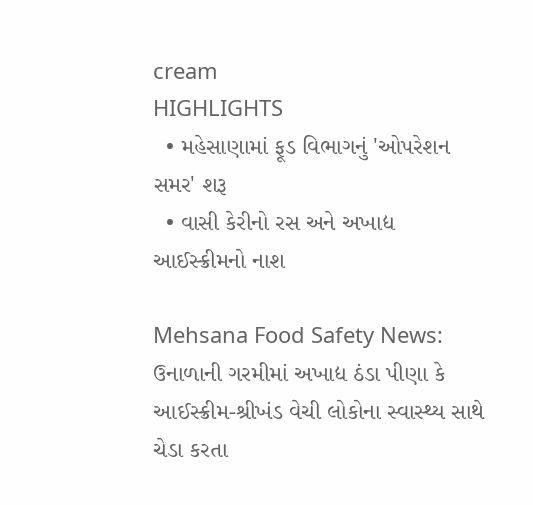cream
HIGHLIGHTS
  • મહેસાણામાં ફૂડ વિભાગનું 'ઓપરેશન સમર' શરૂ
  • વાસી કેરીનો રસ અને અખાદ્ય આઈસ્ક્રીમનો નાશ

Mehsana Food Safety News: ઉનાળાની ગરમીમાં અખાદ્ય ઠંડા પીણા કે આઈસ્ક્રીમ-શ્રીખંડ વેચી લોકોના સ્વાસ્થ્ય સાથે ચેડા કરતા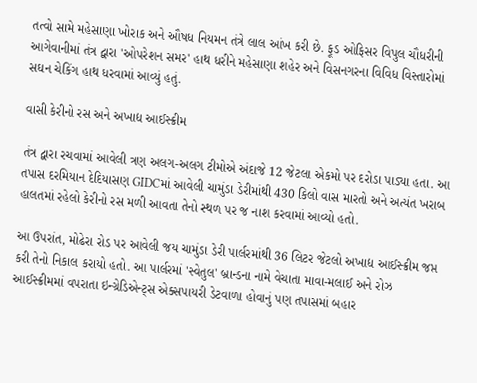તત્વો સામે મહેસાણા ખોરાક અને ઔષધ નિયમન તંત્રે લાલ આંખ કરી છે. ફૂડ ઓફિસર વિપુલ ચૌધરીની આગેવાનીમાં તંત્ર દ્વારા 'ઓપરેશન સમર' હાથ ધરીને મહેસાણા શહેર અને વિસનગરના વિવિધ વિસ્તારોમાં સઘન ચેકિંગ હાથ ધરવામાં આવ્યું હતું.

વાસી કેરીનો રસ અને અખાદ્ય આઈસ્ક્રીમ

તંત્ર દ્વારા રચવામાં આવેલી ત્રણ અલગ-અલગ ટીમોએ અંદાજે 12 જેટલા એકમો પર દરોડા પાડ્યા હતા. આ તપાસ દરમિયાન દેદિયાસણ GIDCમાં આવેલી ચામુંડા ડેરીમાંથી 430 કિલો વાસ મારતો અને અત્યંત ખરાબ હાલતમાં રહેલો કેરીનો રસ મળી આવતા તેનો સ્થળ પર જ નાશ કરવામાં આવ્યો હતો.

આ ઉપરાંત, મોઢેરા રોડ પર આવેલી જય ચામુંડા ડેરી પાર્લરમાંથી 36 લિટર જેટલો અખાદ્ય આઈસ્ક્રીમ જપ્ત કરી તેનો નિકાલ કરાયો હતો. આ પાર્લરમાં 'સ્વેતુલ' બ્રાન્ડના નામે વેચાતા માવા-મલાઈ અને રોઝ આઈસ્ક્રીમમાં વપરાતા ઇન્ગ્રેડિએન્ટ્સ એક્સપાયરી ડેટવાળા હોવાનું પણ તપાસમાં બહાર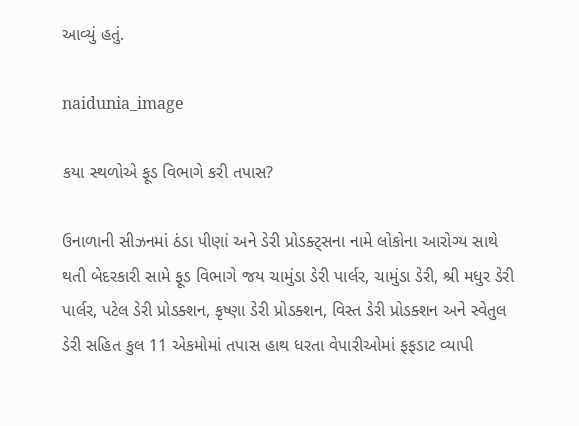આવ્યું હતું.

naidunia_image

કયા સ્થળોએ ફૂડ વિભાગે કરી તપાસ?

ઉનાળાની સીઝનમાં ઠંડા પીણાં અને ડેરી પ્રોડક્ટ્સના નામે લોકોના આરોગ્ય સાથે થતી બેદરકારી સામે ફૂડ વિભાગે જય ચામુંડા ડેરી પાર્લર, ચામુંડા ડેરી, શ્રી મધુર ડેરી પાર્લર, પટેલ ડેરી પ્રોડક્શન, કૃષ્ણા ડેરી પ્રોડક્શન, વિસ્ત ડેરી પ્રોડક્શન અને સ્વેતુલ ડેરી સહિત કુલ 11 એકમોમાં તપાસ હાથ ધરતા વેપારીઓમાં ફફડાટ વ્યાપી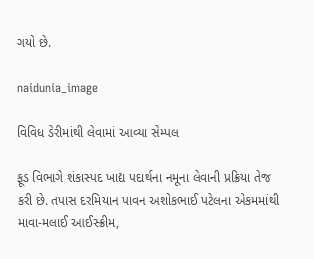ગયો છે.

naidunia_image

વિવિધ ડેરીમાંથી લેવામાં આવ્યા સેમ્પલ

ફૂડ વિભાગે શંકાસ્પદ ખાદ્ય પદાર્થના નમૂના લેવાની પ્રક્રિયા તેજ કરી છે. તપાસ દરમિયાન પાવન અશોકભાઈ પટેલના એકમમાંથી માવા-મલાઈ આઈસ્ક્રીમ,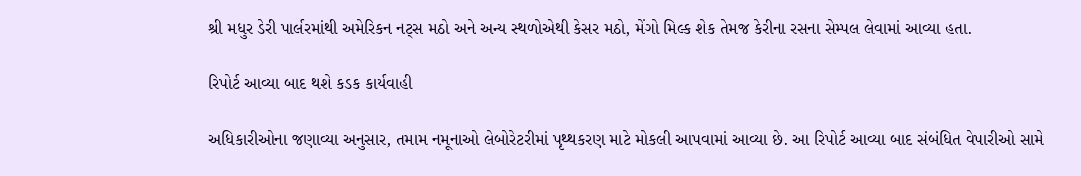શ્રી મધુર ડેરી પાર્લરમાંથી અમેરિકન નટ્સ મઠો અને અન્ય સ્થળોએથી કેસર મઠો, મેંગો મિલ્ક શેક તેમજ કેરીના રસના સેમ્પલ લેવામાં આવ્યા હતા.

રિપોર્ટ આવ્યા બાદ થશે કડક કાર્યવાહી

અધિકારીઓના જણાવ્યા અનુસાર, તમામ નમૂનાઓ લેબોરેટરીમાં પૃથ્થકરણ માટે મોકલી આપવામાં આવ્યા છે. આ રિપોર્ટ આવ્યા બાદ સંબંધિત વેપારીઓ સામે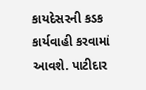કાયદેસરની કડક કાર્યવાહી કરવામાં આવશે. પાટીદાર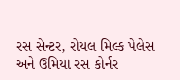રસ સેન્ટર, રોયલ મિલ્ક પેલેસ અને ઉમિયા રસ કોર્નર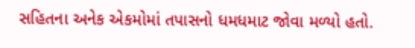સહિતના અનેક એકમોમાં તપાસનો ધમધમાટ જોવા મળ્યો હતો.